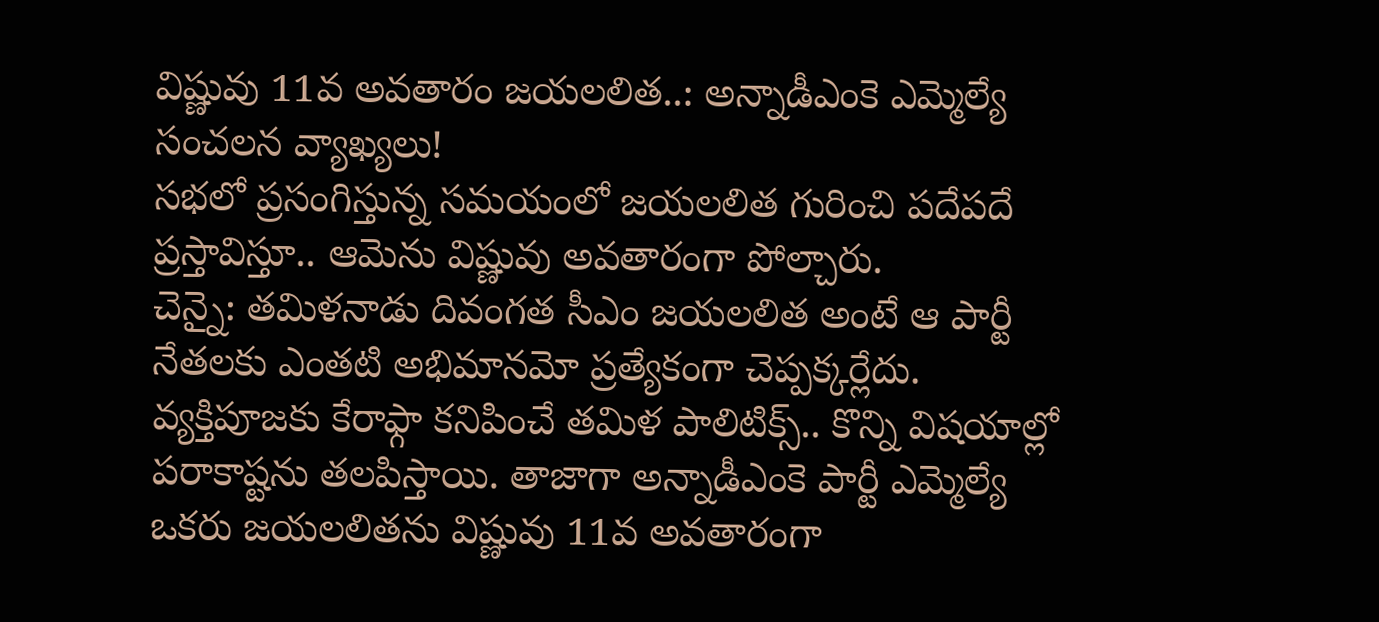విష్ణువు 11వ అవతారం జయలలిత..: అన్నాడీఎంకె ఎమ్మెల్యే సంచలన వ్యాఖ్యలు!
సభలో ప్రసంగిస్తున్న సమయంలో జయలలిత గురించి పదేపదే ప్రస్తావిస్తూ.. ఆమెను విష్ణువు అవతారంగా పోల్చారు.
చెన్నై: తమిళనాడు దివంగత సీఎం జయలలిత అంటే ఆ పార్టీ నేతలకు ఎంతటి అభిమానమో ప్రత్యేకంగా చెప్పక్కర్లేదు. వ్యక్తిపూజకు కేరాఫ్గా కనిపించే తమిళ పాలిటిక్స్.. కొన్ని విషయాల్లో పరాకాష్టను తలపిస్తాయి. తాజాగా అన్నాడీఎంకె పార్టీ ఎమ్మెల్యే ఒకరు జయలలితను విష్ణువు 11వ అవతారంగా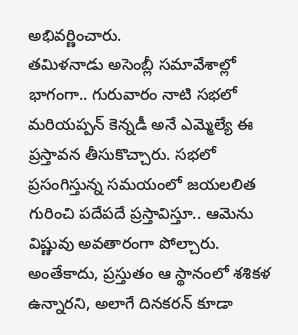అభివర్ణించారు.
తమిళనాడు అసెంబ్లీ సమావేశాల్లో భాగంగా.. గురువారం నాటి సభలో మరియప్పన్ కెన్నడీ అనే ఎమ్మెల్యే ఈ ప్రస్తావన తీసుకొచ్చారు. సభలో ప్రసంగిస్తున్న సమయంలో జయలలిత గురించి పదేపదే ప్రస్తావిస్తూ.. ఆమెను విష్ణువు అవతారంగా పోల్చారు. అంతేకాదు, ప్రస్తుతం ఆ స్థానంలో శశికళ ఉన్నారని, అలాగే దినకరన్ కూడా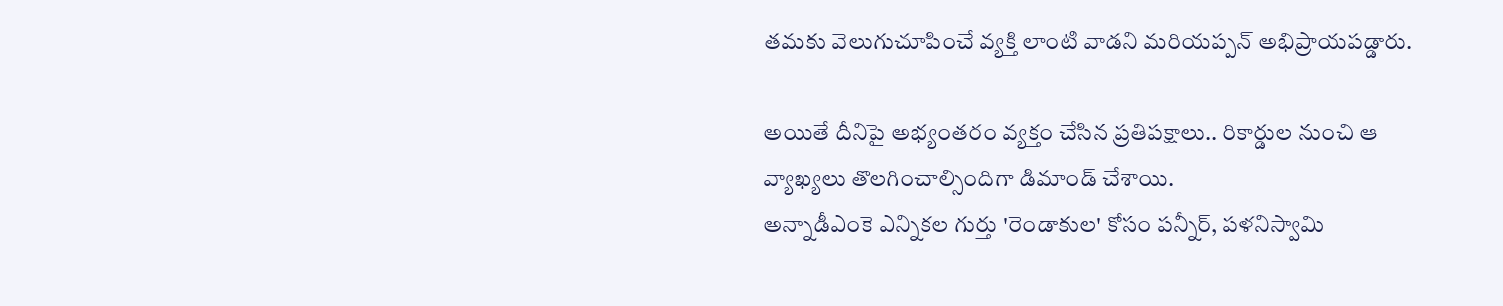తమకు వెలుగుచూపించే వ్యక్తి లాంటి వాడని మరియప్పన్ అభిప్రాయపడ్డారు.

అయితే దీనిపై అభ్యంతరం వ్యక్తం చేసిన ప్రతిపక్షాలు.. రికార్డుల నుంచి ఆ వ్యాఖ్యలు తొలగించాల్సిందిగా డిమాండ్ చేశాయి.
అన్నాడీఎంకె ఎన్నికల గుర్తు 'రెండాకుల' కోసం పన్నీర్, పళనిస్వామి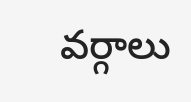వర్గాలు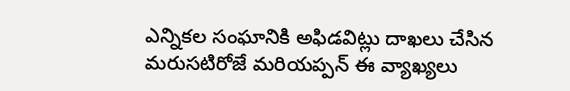ఎన్నికల సంఘానికి అఫిడవిట్లు దాఖలు చేసిన మరుసటిరోజే మరియప్పన్ ఈ వ్యాఖ్యలు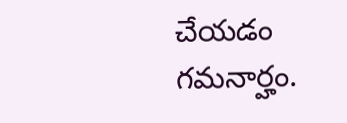చేయడం గమనార్హం.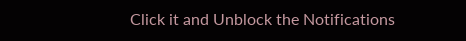Click it and Unblock the Notifications